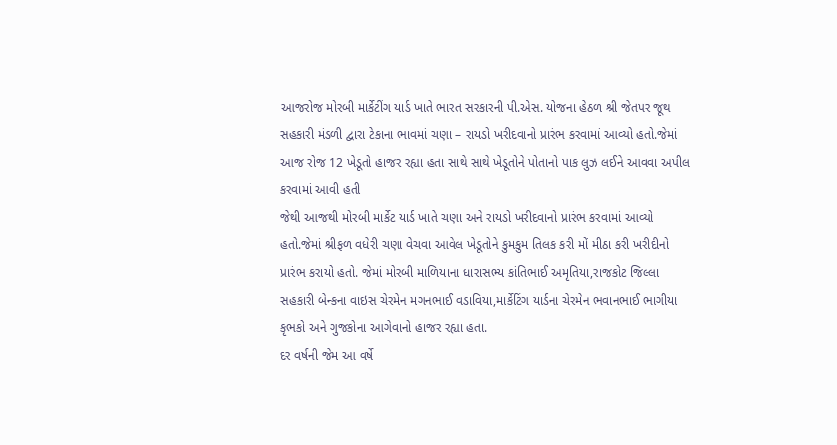આજરોજ મોરબી માર્કેટીંગ યાર્ડ ખાતે ભારત સરકારની પી.એસ. યોજના હેઠળ શ્રી જેતપર જૂથ સહકારી મંડળી દ્વારા ટેકાના ભાવમાં ચણા – રાયડો ખરીદવાનો પ્રારંભ કરવામાં આવ્યો હતો.જેમાં આજ રોજ 12 ખેડૂતો હાજર રહ્યા હતા સાથે સાથે ખેડૂતોને પોતાનો પાક લુઝ લઈને આવવા અપીલ કરવામાં આવી હતી
જેથી આજથી મોરબી માર્કેટ યાર્ડ ખાતે ચણા અને રાયડો ખરીદવાનો પ્રારંભ કરવામાં આવ્યો હતો.જેમાં શ્રીફળ વધેરી ચણા વેચવા આવેલ ખેડૂતોને કુમકુમ તિલક કરી મોં મીઠા કરી ખરીદીનો પ્રારંભ કરાયો હતો. જેમાં મોરબી માળિયાના ધારાસભ્ય કાંતિભાઈ અમૃતિયા,રાજકોટ જિલ્લા સહકારી બેન્કના વાઇસ ચેરમેન મગનભાઈ વડાવિયા,માર્કેટિંગ યાર્ડના ચેરમેન ભવાનભાઈ ભાગીયા કૃભકો અને ગુજકોના આગેવાનો હાજર રહ્યા હતા.
દર વર્ષની જેમ આ વર્ષે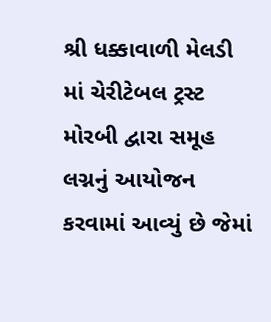શ્રી ધક્કાવાળી મેલડી માં ચેરીટેબલ ટ્રસ્ટ મોરબી દ્વારા સમૂહ લગ્નનું આયોજન કરવામાં આવ્યું છે જેમાં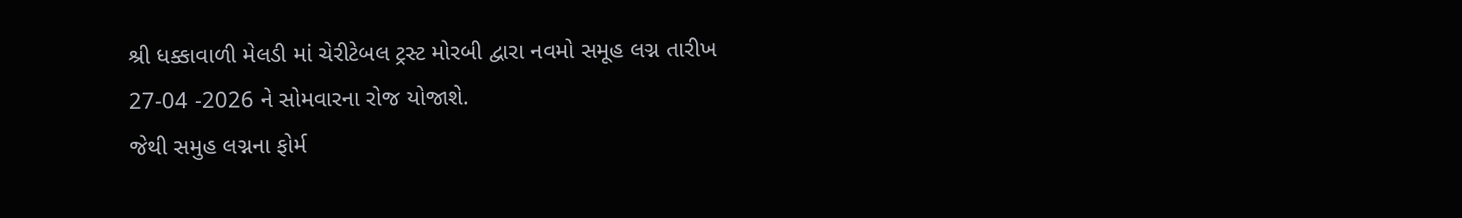શ્રી ધક્કાવાળી મેલડી માં ચેરીટેબલ ટ્રસ્ટ મોરબી દ્વારા નવમો સમૂહ લગ્ન તારીખ 27-04 -2026 ને સોમવારના રોજ યોજાશે.
જેથી સમુહ લગ્નના ફોર્મ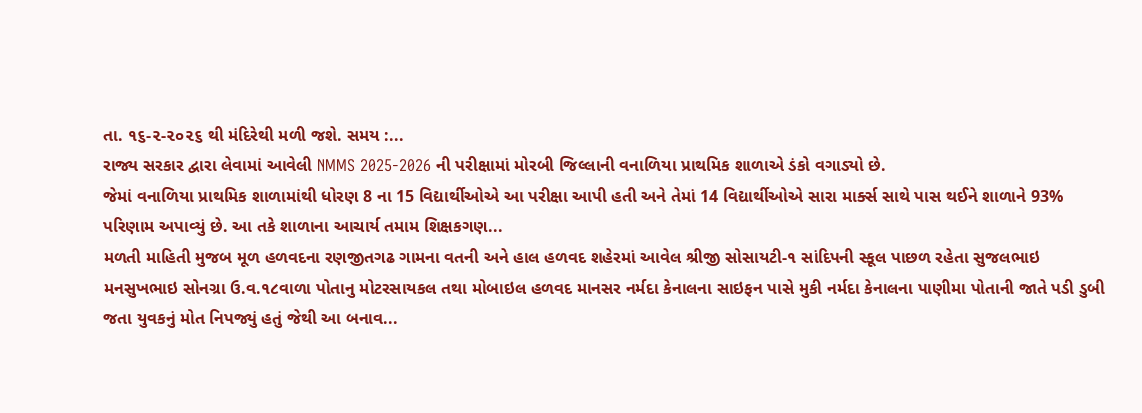તા. ૧૬-૨-૨૦૨૬ થી મંદિરેથી મળી જશે. સમય :...
રાજ્ય સરકાર દ્વારા લેવામાં આવેલી NMMS 2025-2026 ની પરીક્ષામાં મોરબી જિલ્લાની વનાળિયા પ્રાથમિક શાળાએ ડંકો વગાડ્યો છે.
જેમાં વનાળિયા પ્રાથમિક શાળામાંથી ધોરણ 8 ના 15 વિદ્યાર્થીઓએ આ પરીક્ષા આપી હતી અને તેમાં 14 વિદ્યાર્થીઓએ સારા માર્ક્સ સાથે પાસ થઈને શાળાને 93% પરિણામ અપાવ્યું છે. આ તકે શાળાના આચાર્ય તમામ શિક્ષકગણ...
મળતી માહિતી મુજબ મૂળ હળવદના રણજીતગઢ ગામના વતની અને હાલ હળવદ શહેરમાં આવેલ શ્રીજી સોસાયટી-૧ સાંદિપની સ્કૂલ પાછળ રહેતા સુજલભાઇ મનસુખભાઇ સોનગ્રા ઉ.વ.૧૮વાળા પોતાનુ મોટરસાયકલ તથા મોબાઇલ હળવદ માનસર નર્મદા કેનાલના સાઇફન પાસે મુકી નર્મદા કેનાલના પાણીમા પોતાની જાતે પડી ડુબી જતા યુવકનું મોત નિપજ્યું હતું જેથી આ બનાવ...